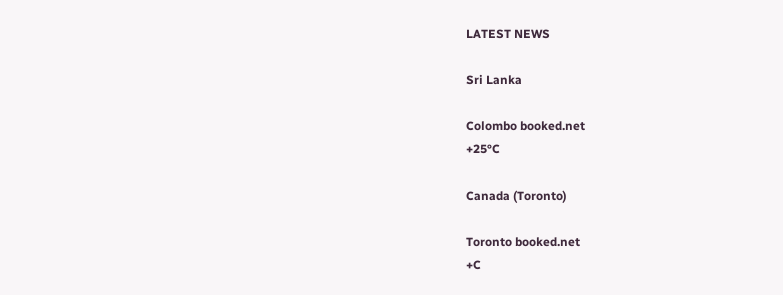LATEST NEWS

Sri Lanka

Colombo booked.net
+25°C

Canada (Toronto)

Toronto booked.net
+C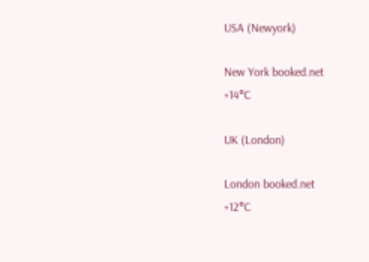USA (Newyork)

New York booked.net
+14°C

UK (London)

London booked.net
+12°C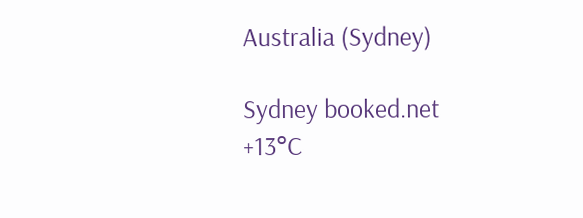Australia (Sydney)

Sydney booked.net
+13°C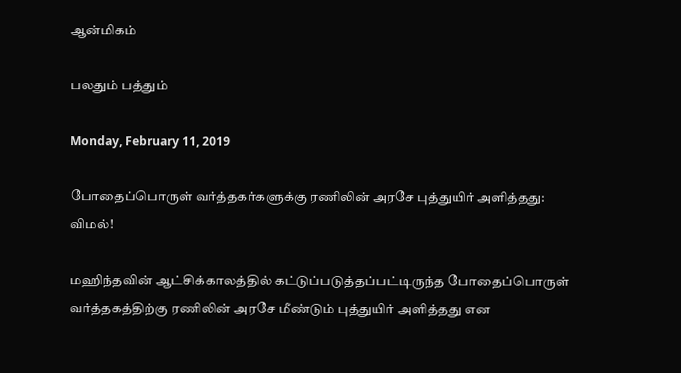ஆன்மிகம்

பலதும் பத்தும்

Monday, February 11, 2019

போதைப்பொருள் வர்த்தகர்களுக்கு ரணிலின் அரசே புத்துயிர் அளித்தது: விமல்!

மஹிந்தவின் ஆட்சிக்காலத்தில் கட்டுப்படுத்தப்பட்டிருந்த போதைப்பொருள் வர்த்தகத்திற்கு ரணிலின் அரசே மீண்டும் புத்துயிர் அளித்தது என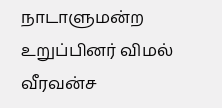நாடாளுமன்ற உறுப்பினர் விமல் வீரவன்ச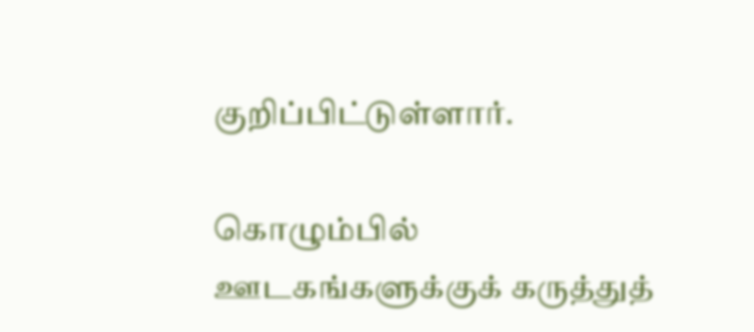குறிப்பிட்டுள்ளார்.

கொழும்பில் ஊடகங்களுக்குக் கருத்துத்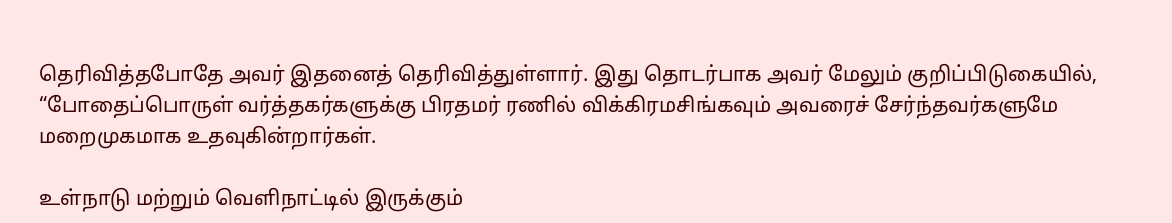தெரிவித்தபோதே அவர் இதனைத் தெரிவித்துள்ளார். இது தொடர்பாக அவர் மேலும் குறிப்பிடுகையில், “போதைப்பொருள் வர்த்தகர்களுக்கு பிரதமர் ரணில் விக்கிரமசிங்கவும் அவரைச் சேர்ந்தவர்களுமே மறைமுகமாக உதவுகின்றார்கள்.

உள்நாடு மற்றும் வெளிநாட்டில் இருக்கும்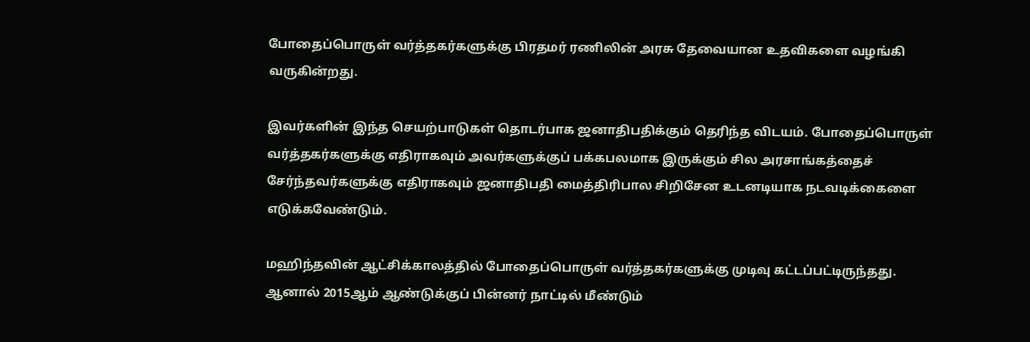போதைப்பொருள் வர்த்தகர்களுக்கு பிரதமர் ரணிலின் அரசு தேவையான உதவிகளை வழங்கி வருகின்றது.

இவர்களின் இந்த செயற்பாடுகள் தொடர்பாக ஜனாதிபதிக்கும் தெரிந்த விடயம். போதைப்பொருள் வர்த்தகர்களுக்கு எதிராகவும் அவர்களுக்குப் பக்கபலமாக இருக்கும் சில அரசாங்கத்தைச் சேர்ந்தவர்களுக்கு எதிராகவும் ஜனாதிபதி மைத்திரிபால சிறிசேன உடனடியாக நடவடிக்கைளை எடுக்கவேண்டும்.

மஹிந்தவின் ஆட்சிக்காலத்தில் போதைப்பொருள் வர்த்தகர்களுக்கு முடிவு கட்டப்பட்டிருந்தது. ஆனால் 2015ஆம் ஆண்டுக்குப் பின்னர் நாட்டில் மீண்டும்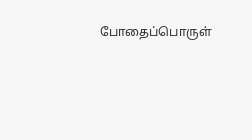போதைப்பொருள்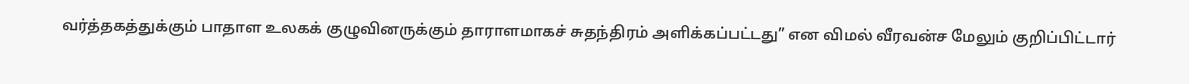வர்த்தகத்துக்கும் பாதாள உலகக் குழுவினருக்கும் தாராளமாகச் சுதந்திரம் அளிக்கப்பட்டது” என விமல் வீரவன்ச மேலும் குறிப்பிட்டார்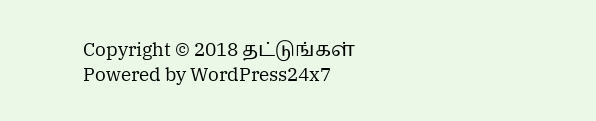Copyright © 2018 தட்டுங்கள்
Powered by WordPress24x7